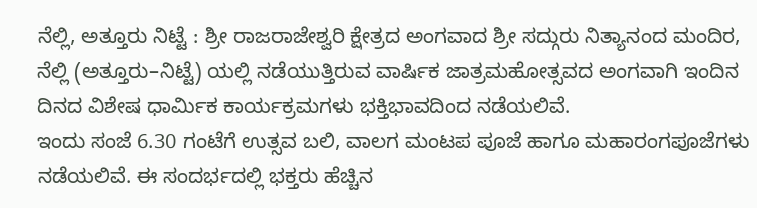ನೆಲ್ಲಿ, ಅತ್ತೂರು ನಿಟ್ಟೆ : ಶ್ರೀ ರಾಜರಾಜೇಶ್ವರಿ ಕ್ಷೇತ್ರದ ಅಂಗವಾದ ಶ್ರೀ ಸದ್ಗುರು ನಿತ್ಯಾನಂದ ಮಂದಿರ, ನೆಲ್ಲಿ (ಅತ್ತೂರು–ನಿಟ್ಟೆ) ಯಲ್ಲಿ ನಡೆಯುತ್ತಿರುವ ವಾರ್ಷಿಕ ಜಾತ್ರಮಹೋತ್ಸವದ ಅಂಗವಾಗಿ ಇಂದಿನ ದಿನದ ವಿಶೇಷ ಧಾರ್ಮಿಕ ಕಾರ್ಯಕ್ರಮಗಳು ಭಕ್ತಿಭಾವದಿಂದ ನಡೆಯಲಿವೆ.
ಇಂದು ಸಂಜೆ 6.30 ಗಂಟೆಗೆ ಉತ್ಸವ ಬಲಿ, ವಾಲಗ ಮಂಟಪ ಪೂಜೆ ಹಾಗೂ ಮಹಾರಂಗಪೂಜೆಗಳು ನಡೆಯಲಿವೆ. ಈ ಸಂದರ್ಭದಲ್ಲಿ ಭಕ್ತರು ಹೆಚ್ಚಿನ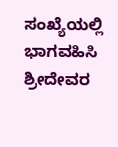ಸಂಖ್ಯೆಯಲ್ಲಿ ಭಾಗವಹಿಸಿ ಶ್ರೀದೇವರ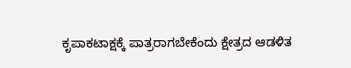ಕೃಪಾಕಟಾಕ್ಷಕ್ಕೆ ಪಾತ್ರರಾಗಬೇಕೆಂದು ಕ್ಷೇತ್ರದ ಆಡಳಿತ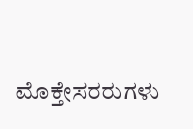ಮೊಕ್ತೇಸರರುಗಳು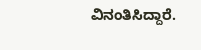ವಿನಂತಿಸಿದ್ದಾರೆ.